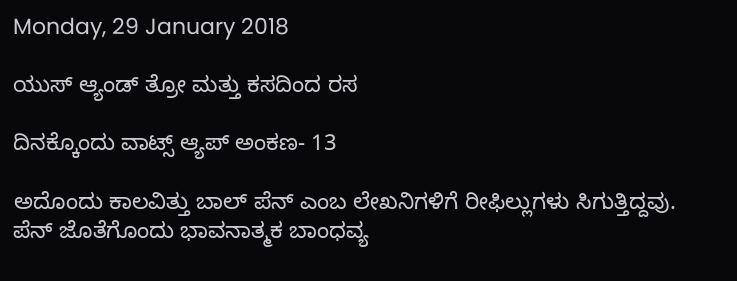Monday, 29 January 2018

ಯುಸ್ ಆ್ಯಂಡ್ ತ್ರೋ ಮತ್ತು ಕಸದಿಂದ ರಸ

ದಿನಕ್ಕೊಂದು ವಾಟ್ಸ್ ಆ್ಯಪ್ ಅಂಕಣ- 13

ಅದೊಂದು ಕಾಲವಿತ್ತು ಬಾಲ್ ಪೆನ್ ಎಂಬ ಲೇಖನಿಗಳಿಗೆ ರೀಫಿಲ್ಲುಗಳು ಸಿಗುತ್ತಿದ್ದವು. ಪೆನ್ ಜೊತೆಗೊಂದು ಭಾವನಾತ್ಮಕ ಬಾಂಧವ್ಯ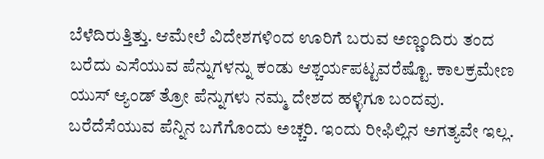ಬೆಳೆದಿರುತ್ತಿತ್ತು. ಆಮೇಲೆ ವಿದೇಶಗಳಿಂದ ಊರಿಗೆ ಬರುವ ಅಣ್ಣಂದಿರು ತಂದ ಬರೆದು ಎಸೆಯುವ ಪೆನ್ನುಗಳನ್ನು ಕಂಡು ಆಶ್ಚರ್ಯಪಟ್ಟವರೆಷ್ಟೊ. ಕಾಲಕ್ರಮೇಣ ಯುಸ್ ಆ್ಯಂಡ್ ತ್ರೋ ಪೆನ್ನುಗಳು ನಮ್ಮ ದೇಶದ ಹಳ್ಳಿಗೂ ಬಂದವು. ಬರೆದೆಸೆಯುವ ಪೆನ್ನಿನ ಬಗೆಗೊಂದು ಅಚ್ಚರಿ. ಇಂದು ರೀಫಿಲ್ಲಿನ ಅಗತ್ಯವೇ ಇಲ್ಲ.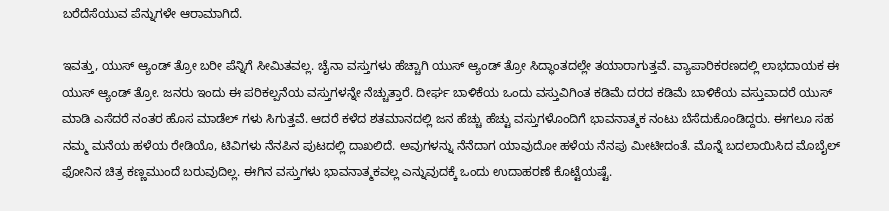ಬರೆದೆಸೆಯುವ ಪೆನ್ನುಗಳೇ ಆರಾಮಾಗಿದೆ.

ಇವತ್ತು, ಯುಸ್ ಆ್ಯಂಡ್ ತ್ರೋ ಬರೀ ಪೆನ್ನಿಗೆ ಸೀಮಿತವಲ್ಲ. ಚೈನಾ ವಸ್ತುಗಳು ಹೆಚ್ಚಾಗಿ ಯುಸ್ ಆ್ಯಂಡ್ ತ್ರೋ ಸಿದ್ಧಾಂತದಲ್ಲೇ ತಯಾರಾಗುತ್ತವೆ. ವ್ಯಾಪಾರಿಕರಣದಲ್ಲಿ ಲಾಭದಾಯಕ ಈ ಯುಸ್ ಆ್ಯಂಡ್ ತ್ರೋ. ಜನರು ಇಂದು ಈ ಪರಿಕಲ್ಪನೆಯ ವಸ್ತುಗಳನ್ನೇ ನೆಚ್ಚುತ್ತಾರೆ. ದೀರ್ಘ ಬಾಳಿಕೆಯ ಒಂದು ವಸ್ತುವಿಗಿಂತ ಕಡಿಮೆ ದರದ ಕಡಿಮೆ ಬಾಳಿಕೆಯ ವಸ್ತುವಾದರೆ ಯುಸ್ ಮಾಡಿ ಎಸೆದರೆ ನಂತರ ಹೊಸ ಮಾಡೆಲ್ ಗಳು ಸಿಗುತ್ತವೆ. ಆದರೆ ಕಳೆದ ಶತಮಾನದಲ್ಲಿ ಜನ ಹೆಚ್ಚು ಹೆಚ್ಟು ವಸ್ತುಗಳೊಂದಿಗೆ ಭಾವನಾತ್ಮಕ ನಂಟು ಬೆಸೆದುಕೊಂಡಿದ್ದರು. ಈಗಲೂ ಸಹ ನಮ್ಮ ಮನೆಯ ಹಳೆಯ ರೇಡಿಯೊ, ಟಿವಿಗಳು ನೆನಪಿನ ಪುಟದಲ್ಲಿ ದಾಖಲಿದೆ. ಅವುಗಳನ್ನು ನೆನೆದಾಗ ಯಾವುದೋ ಹಳೆಯ ನೆನಪು ಮೀಟೀದಂತೆ. ಮೊನ್ನೆ ಬದಲಾಯಿಸಿದ ಮೊಬೈಲ್ ಫೋನಿನ ಚಿತ್ರ ಕಣ್ಣಮುಂದೆ ಬರುವುದಿಲ್ಲ. ಈಗಿನ ವಸ್ತುಗಳು ಭಾವನಾತ್ಮಕವಲ್ಲ ಎನ್ನುವುದಕ್ಕೆ ಒಂದು ಉದಾಹರಣೆ ಕೊಟ್ಟೆಯಷ್ಟೆ.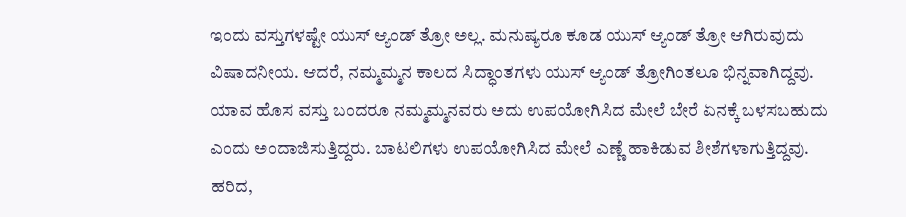ಇಂದು ವಸ್ತುಗಳಷ್ಟೇ ಯುಸ್ ಆ್ಯಂಡ್ ತ್ರೋ ಅಲ್ಲ. ಮನುಷ್ಯರೂ ಕೂಡ ಯುಸ್ ಆ್ಯಂಡ್ ತ್ರೋ ಆಗಿರುವುದು ವಿಷಾದನೀಯ. ಆದರೆ, ನಮ್ಮಮ್ಮನ ಕಾಲದ ಸಿದ್ಧಾಂತಗಳು ಯುಸ್ ಆ್ಯಂಡ್ ತ್ರೋಗಿಂತಲೂ ಭಿನ್ನವಾಗಿದ್ದವು. ಯಾವ ಹೊಸ ವಸ್ತು ಬಂದರೂ ನಮ್ಮಮ್ಮನವರು ಅದು ಉಪಯೋಗಿಸಿದ ಮೇಲೆ ಬೇರೆ ಏನಕ್ಕೆ ಬಳಸಬಹುದು ಎಂದು ಅಂದಾಜಿಸುತ್ತಿದ್ದರು. ಬಾಟಲಿಗಳು ಉಪಯೋಗಿಸಿದ ಮೇಲೆ ಎಣ್ಣೆ ಹಾಕಿಡುವ ಶೀಶೆಗಳಾಗುತ್ತಿದ್ದವು. ಹರಿದ,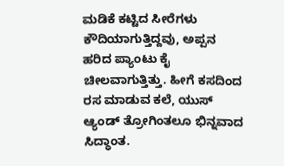ಮಡಿಕೆ ಕಟ್ಟಿದ ಸೀರೆಗಳು ಕೌದಿಯಾಗುತ್ತಿದ್ದವು, ಅಪ್ಪನ ಹರಿದ ಪ್ಯಾಂಟು ಕೈ ಚೀಲವಾಗುತ್ತಿತ್ತು. ಹೀಗೆ ಕಸದಿಂದ ರಸ ಮಾಡುವ ಕಲೆ, ಯುಸ್ ಆ್ಯಂಡ್ ತ್ರೋಗಿಂತಲೂ ಭಿನ್ನವಾದ ಸಿದ್ಧಾಂತ.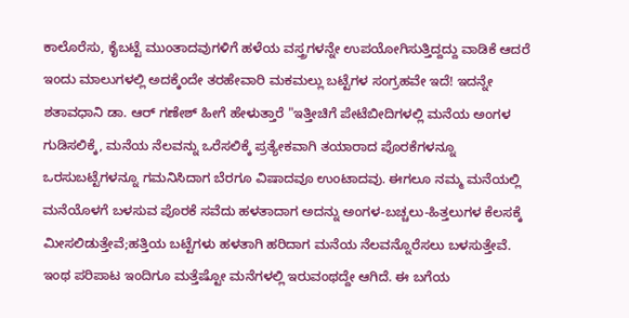ಕಾಲೊರೆಸು, ಕೈಬಟ್ಟೆ ಮುಂತಾದವುಗಳಿಗೆ ಹಳೆಯ ವಸ್ತ್ರಗಳನ್ನೇ ಉಪಯೋಗಿಸುತ್ತಿದ್ದದ್ದು ವಾಡಿಕೆ ಆದರೆ ಇಂದು ಮಾಲುಗಳಲ್ಲಿ ಅದಕ್ಕೆಂದೇ ತರಹೇವಾರಿ ಮಕಮಲ್ಲು ಬಟ್ಟೆಗಳ ಸಂಗ್ರಹವೇ ಇದೆ! ಇದನ್ನೇ ಶತಾವಧಾನಿ ಡಾ. ಆರ್ ಗಣೇಶ್ ಹೀಗೆ ಹೇಳುತ್ತಾರೆ "ಇತ್ತೀಚಿಗೆ ಪೇಟೆಬೀದಿಗಳಲ್ಲಿ ಮನೆಯ ಅಂಗಳ ಗುಡಿಸಲಿಕ್ಕೆ, ಮನೆಯ ನೆಲವನ್ನು ಒರೆಸಲಿಕ್ಕೆ ಪ್ರತ್ಯೇಕವಾಗಿ ತಯಾರಾದ ಪೊರಕೆಗಳನ್ನೂ ಒರಸುಬಟ್ಟೆಗಳನ್ನೂ ಗಮನಿಸಿದಾಗ ಬೆರಗೂ ವಿಷಾದವೂ ಉಂಟಾದವು. ಈಗಲೂ ನಮ್ಮ ಮನೆಯಲ್ಲಿ ಮನೆಯೊಳಗೆ ಬಳಸುವ ಪೊರಕೆ ಸವೆದು ಹಳತಾದಾಗ ಅದನ್ನು ಅಂಗಳ-ಬಚ್ಚಲು-ಹಿತ್ತಲುಗಳ ಕೆಲಸಕ್ಕೆ ಮೀಸಲಿಡುತ್ತೇವೆ;ಹತ್ತಿಯ ಬಟ್ಟೆಗಳು ಹಳತಾಗಿ ಹರಿದಾಗ ಮನೆಯ ನೆಲವನ್ನೊರೆಸಲು ಬಳಸುತ್ತೇವೆ. ಇಂಥ ಪರಿಪಾಟ ಇಂದಿಗೂ ಮತ್ತೆಷ್ಟೋ ಮನೆಗಳಲ್ಲಿ ಇರುವಂಥದ್ದೇ ಆಗಿದೆ. ಈ ಬಗೆಯ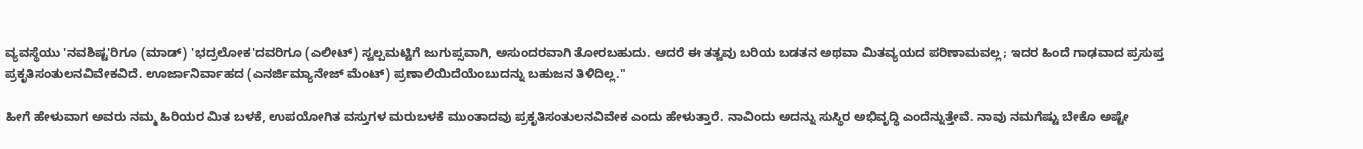ವ್ಯವಸ್ಥೆಯು 'ನವಶಿಷ್ಟ'ರಿಗೂ (ಮಾಡ್) 'ಭದ್ರಲೋಕ'ದವರಿಗೂ (ಎಲೀಟ್) ಸ್ವಲ್ಪಮಟ್ಟಿಗೆ ಜುಗುಪ್ಸವಾಗಿ, ಅಸುಂದರವಾಗಿ ತೋರಬಹುದು. ಆದರೆ ಈ ತತ್ವವು ಬರಿಯ ಬಡತನ ಅಥವಾ ಮಿತವ್ಯಯದ ಪರಿಣಾಮವಲ್ಲ; ಇದರ ಹಿಂದೆ ಗಾಢವಾದ ಪ್ರಸುಪ್ತ
ಪ್ರಕೃತಿಸಂತುಲನವಿವೇಕವಿದೆ. ಊರ್ಜಾನಿರ್ವಾಹದ (ಎನರ್ಜಿಮ್ಯಾನೇಜ್ ಮೆಂಟ್) ಪ್ರಣಾಲಿಯಿದೆಯೆಂಬುದನ್ನು ಬಹುಜನ ತಿಳಿದಿಲ್ಲ."

ಹೀಗೆ ಹೇಳುವಾಗ ಅವರು ನಮ್ಮ ಹಿರಿಯರ ಮಿತ ಬಳಕೆ, ಉಪಯೋಗಿತ ವಸ್ತುಗಳ ಮರುಬಳಕೆ ಮುಂತಾದವು ಪ್ರಕೃತಿಸಂತುಲನವಿವೇಕ ಎಂದು ಹೇಳುತ್ತಾರೆ. ನಾವಿಂದು ಅದನ್ನು ಸುಸ್ಥಿರ ಅಭಿವೃದ್ಧಿ ಎಂದೆನ್ನುತ್ತೇವೆ. ನಾವು ನಮಗೆಷ್ಟು ಬೇಕೊ ಅಷ್ಟೇ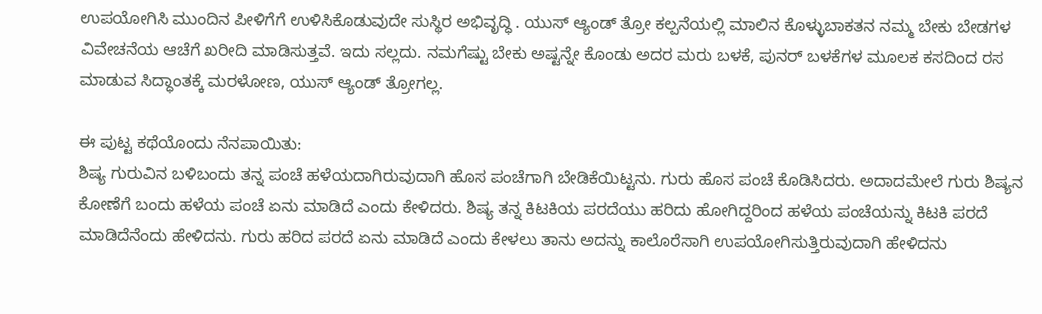ಉಪಯೋಗಿಸಿ ಮುಂದಿನ ಪೀಳಿಗೆಗೆ ಉಳಿಸಿಕೊಡುವುದೇ ಸುಸ್ಥಿರ ಅಭಿವೃದ್ಧಿ . ಯುಸ್ ಆ್ಯಂಡ್ ತ್ರೋ ಕಲ್ಪನೆಯಲ್ಲಿ ಮಾಲಿನ ಕೊಳ್ಳುಬಾಕತನ ನಮ್ಮ ಬೇಕು ಬೇಡಗಳ ವಿವೇಚನೆಯ ಆಚೆಗೆ ಖರೀದಿ ಮಾಡಿಸುತ್ತವೆ. ಇದು ಸಲ್ಲದು. ನಮಗೆಷ್ಟು ಬೇಕು ಅಷ್ಟನ್ನೇ ಕೊಂಡು ಅದರ ಮರು ಬಳಕೆ, ಪುನರ್ ಬಳಕೆಗಳ ಮೂಲಕ ಕಸದಿಂದ ರಸ ಮಾಡುವ ಸಿದ್ಧಾಂತಕ್ಕೆ ಮರಳೋಣ, ಯುಸ್ ಆ್ಯಂಡ್ ತ್ರೋಗಲ್ಲ.

ಈ ಪುಟ್ಟ ಕಥೆಯೊಂದು ನೆನಪಾಯಿತು:
ಶಿಷ್ಯ ಗುರುವಿನ ಬಳಿಬಂದು ತನ್ನ ಪಂಚೆ ಹಳೆಯದಾಗಿರುವುದಾಗಿ ಹೊಸ ಪಂಚೆಗಾಗಿ ಬೇಡಿಕೆಯಿಟ್ಟನು. ಗುರು ಹೊಸ ಪಂಚೆ ಕೊಡಿಸಿದರು. ಅದಾದಮೇಲೆ ಗುರು ಶಿಷ್ಯನ ಕೋಣೆಗೆ ಬಂದು ಹಳೆಯ ಪಂಚೆ ಏನು ಮಾಡಿದೆ ಎಂದು ಕೇಳಿದರು. ಶಿಷ್ಯ ತನ್ನ ಕಿಟಕಿಯ ಪರದೆಯು ಹರಿದು ಹೋಗಿದ್ದರಿಂದ ಹಳೆಯ ಪಂಚೆಯನ್ನು ಕಿಟಕಿ ಪರದೆ ಮಾಡಿದೆನೆಂದು ಹೇಳಿದನು. ಗುರು ಹರಿದ ಪರದೆ ಏನು ಮಾಡಿದೆ ಎಂದು ಕೇಳಲು ತಾನು ಅದನ್ನು ಕಾಲೊರೆಸಾಗಿ ಉಪಯೋಗಿಸುತ್ತಿರುವುದಾಗಿ ಹೇಳಿದನು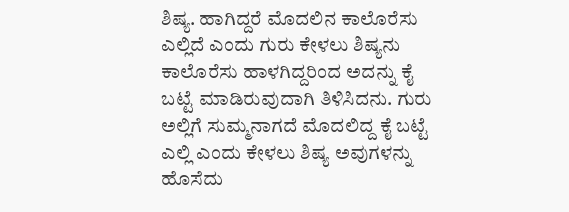ಶಿಷ್ಯ. ಹಾಗಿದ್ದರೆ ಮೊದಲಿನ ಕಾಲೊರೆಸು ಎಲ್ಲಿದೆ ಎಂದು ಗುರು ಕೇಳಲು ಶಿಷ್ಯನು ಕಾಲೊರೆಸು ಹಾಳಗಿದ್ದರಿಂದ ಅದನ್ನು ಕೈ ಬಟ್ಟೆ ಮಾಡಿರುವುದಾಗಿ ತಿಳಿಸಿದನು. ಗುರು ಅಲ್ಲಿಗೆ ಸುಮ್ಮನಾಗದೆ ಮೊದಲಿದ್ದ ಕೈ ಬಟ್ಟೆ ಎಲ್ಲಿ ಎಂದು ಕೇಳಲು ಶಿಷ್ಯ ಅವುಗಳನ್ನು ಹೊಸೆದು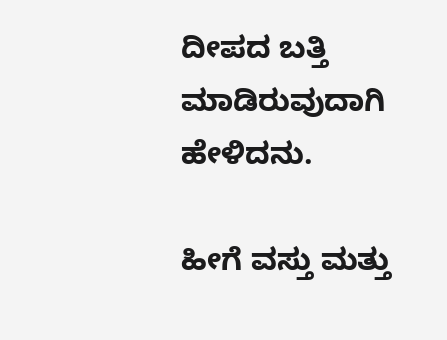ದೀಪದ ಬತ್ತಿ ಮಾಡಿರುವುದಾಗಿ ಹೇಳಿದನು.

ಹೀಗೆ ವಸ್ತು ಮತ್ತು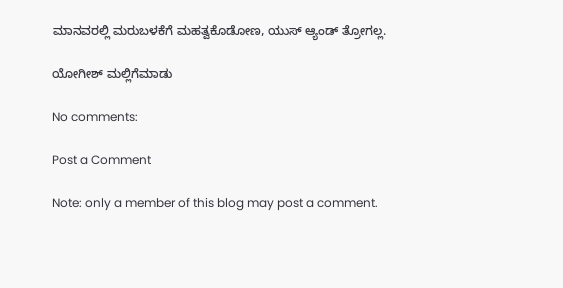ಮಾನವರಲ್ಲಿ ಮರುಬಳಕೆಗೆ ಮಹತ್ವಕೊಡೋಣ, ಯುಸ್ ಆ್ಯಂಡ್ ತ್ರೋಗಲ್ಲ.

ಯೋಗೀಶ್ ಮಲ್ಲಿಗೆಮಾಡು

No comments:

Post a Comment

Note: only a member of this blog may post a comment.